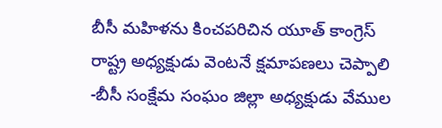బీసీ మహిళను కించపరిచిన యూత్ కాంగ్రెస్ రాష్ట్ర అధ్యక్షుడు వెంటనే క్షమాపణలు చెప్పాలి
-బీసీ సంక్షేమ సంఘం జిల్లా అధ్యక్షుడు వేముల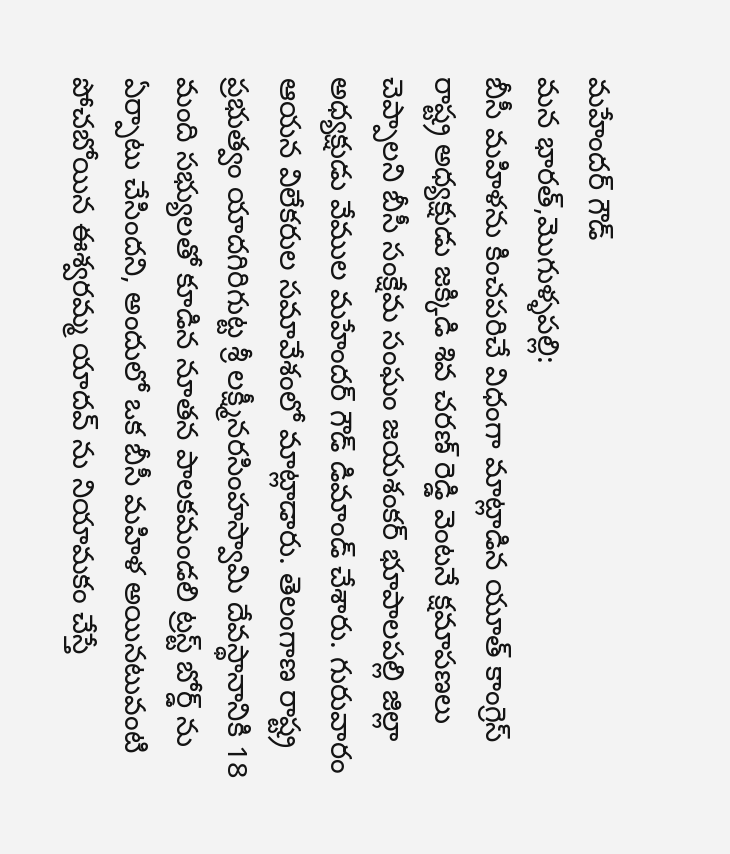మహేందర్ గౌడ్
మన భారత్,మొగుళ్ళపల్లి:
బీసీ మహిళను కించపరిచే విధంగా మాట్లాడిన యూత్ కాంగ్రెస్ రాష్ట్ర అధ్యక్షుడు జక్కిడి శివ చరణ్ రెడ్డి వెంటనే క్షమాపణలు చెప్పాలని బీసీ సంక్షేమ సంఘం జయశంకర్ భూపాలపల్లి జిల్లా అధ్యక్షుడు వేముల మహేందర్ గౌడ్ డిమాండ్ చేశారు. గురువారం ఆయన విలేకరుల సమావేశంలో మాట్లాడారు. తెలంగాణ రాష్ట్ర ప్రభుత్వం యాదగిరిగుట్ట శ్రీ లక్ష్మీనరసింహస్వామి దేవస్థానానికి 18 మంది సభ్యులతో కూడిన నూతన పాలకమండలి ట్రస్ట్ బోర్డ్ ను ఏర్పాటు చేసిందని, అందులో ఒక బీసీ మహిళ అయినటువంటి పోచబోయిన ఈశ్వరమ్మ యాదవ్ ను నియామకం చేస్తే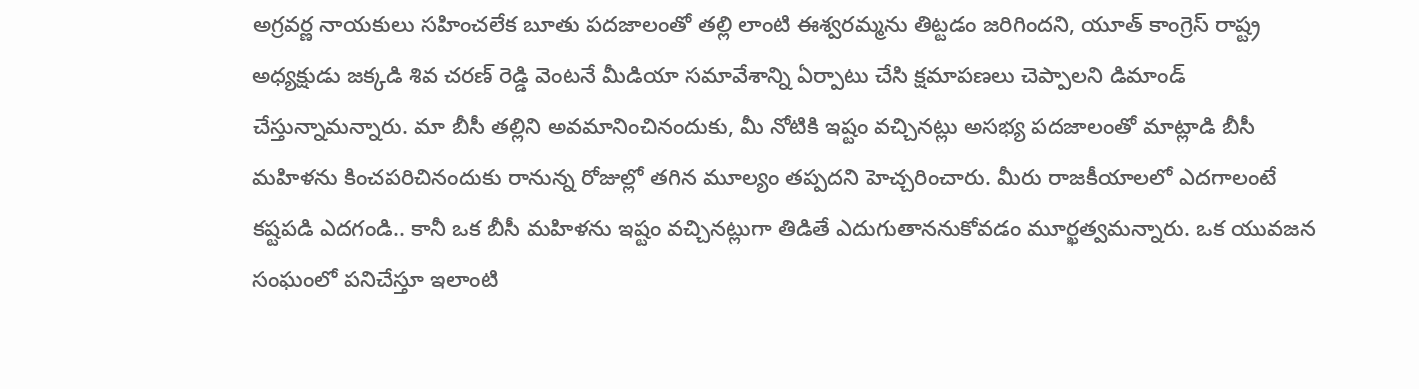అగ్రవర్ణ నాయకులు సహించలేక బూతు పదజాలంతో తల్లి లాంటి ఈశ్వరమ్మను తిట్టడం జరిగిందని, యూత్ కాంగ్రెస్ రాష్ట్ర అధ్యక్షుడు జక్కడి శివ చరణ్ రెడ్డి వెంటనే మీడియా సమావేశాన్ని ఏర్పాటు చేసి క్షమాపణలు చెప్పాలని డిమాండ్ చేస్తున్నామన్నారు. మా బీసీ తల్లిని అవమానించినందుకు, మీ నోటికి ఇష్టం వచ్చినట్లు అసభ్య పదజాలంతో మాట్లాడి బీసీ మహిళను కించపరిచినందుకు రానున్న రోజుల్లో తగిన మూల్యం తప్పదని హెచ్చరించారు. మీరు రాజకీయాలలో ఎదగాలంటే కష్టపడి ఎదగండి.. కానీ ఒక బీసీ మహిళను ఇష్టం వచ్చినట్లుగా తిడితే ఎదుగుతాననుకోవడం మూర్ఖత్వమన్నారు. ఒక యువజన సంఘంలో పనిచేస్తూ ఇలాంటి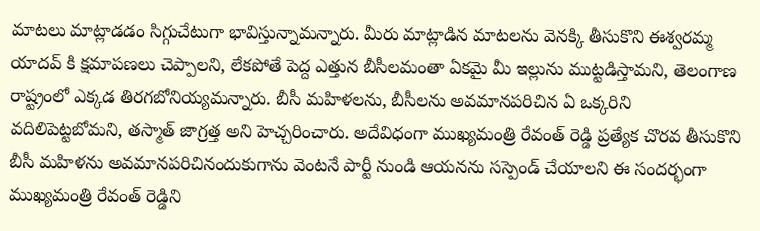మాటలు మాట్లాడడం సిగ్గుచేటుగా భావిస్తున్నామన్నారు. మీరు మాట్లాడిన మాటలను వెనక్కి తీసుకొని ఈశ్వరమ్మ యాదవ్ కి క్షమాపణలు చెప్పాలని, లేకపోతే పెద్ద ఎత్తున బీసీలమంతా ఏకమై మీ ఇల్లును ముట్టడిస్తామని, తెలంగాణ రాష్ట్రంలో ఎక్కడ తిరగబోనియ్యమన్నారు. బీసీ మహిళలను, బీసీలను అవమానపరిచిన ఏ ఒక్కరిని వదిలిపెట్టబోమని, తస్మాత్ జాగ్రత్త అని హెచ్చరించారు. అదేవిధంగా ముఖ్యమంత్రి రేవంత్ రెడ్డి ప్రత్యేక చొరవ తీసుకొని బీసీ మహిళను అవమానపరిచినందుకుగాను వెంటనే పార్టీ నుండి ఆయనను సస్పెండ్ చేయాలని ఈ సందర్భంగా ముఖ్యమంత్రి రేవంత్ రెడ్డిని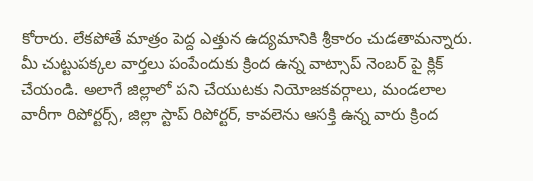కోరారు. లేకపోతే మాత్రం పెద్ద ఎత్తున ఉద్యమానికి శ్రీకారం చుడతామన్నారు.
మీ చుట్టుపక్కల వార్తలు పంపేందుకు క్రింద ఉన్న వాట్సాప్ నెంబర్ పై క్లిక్ చేయండి. అలాగే జిల్లాలో పని చేయుటకు నియోజకవర్గాలు, మండలాల వారీగా రిపోర్టర్స్, జిల్లా స్టాప్ రిపోర్టర్, కావలెను ఆసక్తి ఉన్న వారు క్రింద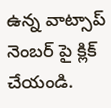ఉన్న వాట్సాప్ నెంబర్ పై క్లిక్ చేయండి.